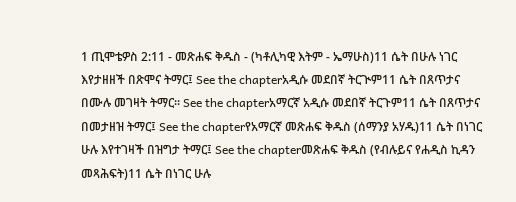1 ጢሞቴዎስ 2:11 - መጽሐፍ ቅዱስ - (ካቶሊካዊ እትም - ኤማሁስ)11 ሴት በሁሉ ነገር እየታዘዘች በጽሞና ትማር፤ See the chapterአዲሱ መደበኛ ትርጒም11 ሴት በጸጥታና በሙሉ መገዛት ትማር። See the chapterአማርኛ አዲሱ መደበኛ ትርጉም11 ሴት በጸጥታና በመታዘዝ ትማር፤ See the chapterየአማርኛ መጽሐፍ ቅዱስ (ሰማንያ አሃዱ)11 ሴት በነገር ሁሉ እየተገዛች በዝግታ ትማር፤ See the chapterመጽሐፍ ቅዱስ (የብሉይና የሐዲስ ኪዳን መጻሕፍት)11 ሴት በነገር ሁሉ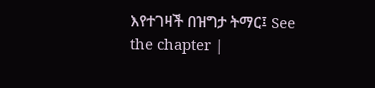እየተገዛች በዝግታ ትማር፤ See the chapter |